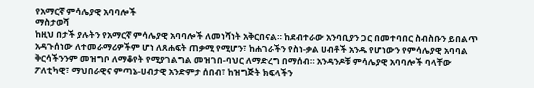የአማርኛ ምሳሌያዊ አባባሎች
ማስታወሻ
ከዚህ በታች ያሉትን የአማርኛ ምሳሌያዊ አባባሎች ለመነሻነት አቅርበናል። ከደብተራው አንባቢያን ጋር በመተባበር ስብስቡን ይበልጥ አዳጉሰነው ለተመራማሪዎችም ሆነ ለጸሐፍት ጠቃሚ የሚሆን፣ ከሐገራችን የስነ-ቃል ሀብቶች አንዱ የሆነውን የምሳሌያዊ አባባል ቅርሳችንንም መዝግቦ ለማቆየት የሚያገልግል መዝገበ-ባህር ለማድረግ በማሰብ። አንዳንዶቹ ምሳሌያዊ አባባሎች ባላቸው ፖለቲካዊ፣ ማህበራዊና ምጣኔ-ሀብታዊ አንድምታ ሰበብ፣ ከዝግጅት ክፍላችን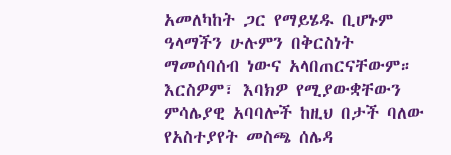አመለካከት ጋር የማይሄዱ ቢሆኑም ዓላማችን ሁሉምን በቅርስነት ማመሰባሰብ ነውና አላበጠርናቸውም። እርስዎም፣ እባክዎ የሚያውቋቸውን ምሳሌያዊ አባባሎች ከዚህ በታች ባለው የአስተያየት መስጫ ሰሌዳ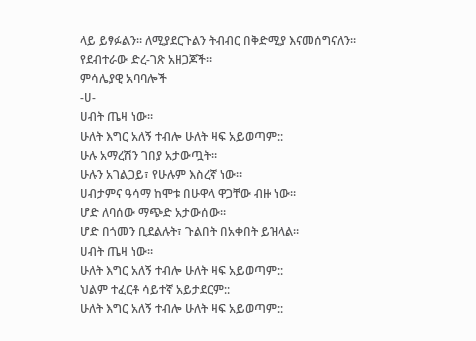ላይ ይፃፉልን። ለሚያደርጉልን ትብብር በቅድሚያ እናመሰግናለን።
የደብተራው ድረ-ገጽ አዘጋጆች።
ምሳሌያዊ አባባሎች
-ሀ-
ሀብት ጤዛ ነው።
ሁለት እግር አለኝ ተብሎ ሁለት ዛፍ አይወጣም::
ሁሉ አማረሽን ገበያ አታውጧት።
ሁሉን አገልጋይ፣ የሁሉም እስረኛ ነው።
ሀብታምና ዓሳማ ከሞቱ በሁዋላ ዋጋቸው ብዙ ነው።
ሆድ ለባሰው ማጭድ አታውሰው።
ሆድ በጎመን ቢደልሉት፣ ጉልበት በአቀበት ይዝላል።
ሀብት ጤዛ ነው።
ሁለት እግር አለኝ ተብሎ ሁለት ዛፍ አይወጣም::
ህልም ተፈርቶ ሳይተኛ አይታደርም::
ሁለት እግር አለኝ ተብሎ ሁለት ዛፍ አይወጣም::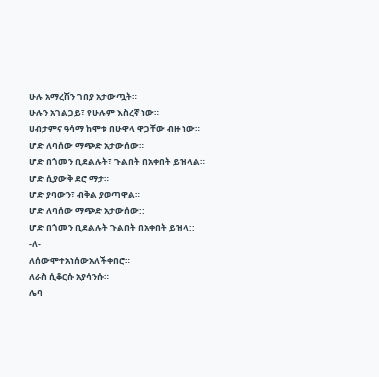ሁሉ አማረሽን ገበያ አታውጧት።
ሁሉን አገልጋይ፣ የሁሉም እስረኛ ነው።
ሀብታምና ዓሳማ ከሞቱ በሁዋላ ዋጋቸው ብዙ ነው።
ሆድ ለባሰው ማጭድ አታውሰው።
ሆድ በጎመን ቢደልሉት፣ ጉልበት በአቀበት ይዝላል።
ሆድ ሲያውቅ ደሮ ማታ።
ሆድ ያባውን፣ ብቅል ያወጣዋል።
ሆድ ለባሰው ማጭድ አታውሰው::
ሆድ በጎመን ቢደልሉት ጉልበት በአቀበት ይዝላ::
-ለ-
ለሰውሞተአነሰውአለችቀበሮ።
ለራስ ሲቆርሱ አያሳንሱ።
ሌባ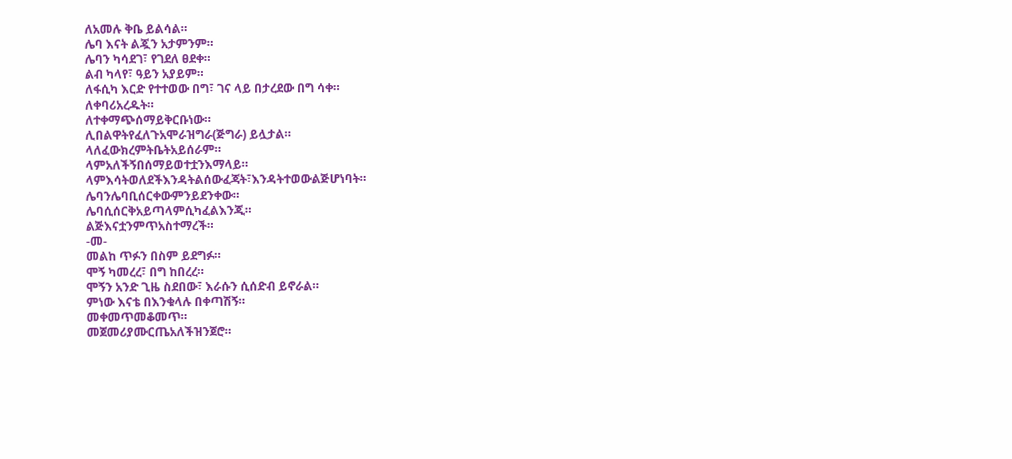ለአመሉ ቅቤ ይልሳል።
ሌባ እናት ልጇን አታምንም።
ሌባን ካሳደገ፣ የገደለ ፀደቀ።
ልብ ካላየ፣ ዓይን አያይም።
ለፋሲካ እርድ የተተወው በግ፣ ገና ላይ በታረደው በግ ሳቀ።
ለቀባሪአረዱት።
ለተቀማጭሰማይቅርቡነው።
ሊበልዋትየፈለጉአሞራዝግራ(ጅግራ) ይሏታል።
ላለፈውክረምትቤትአይሰራም።
ላምአለችኝበሰማይወተቷንእማላይ።
ላምእሳትወለደችእንዳትልሰውፈጃት፣እንዳትተወውልጅሆነባት።
ሌባንሌባቢሰርቀውምንይደንቀው።
ሌባሲሰርቅአይጣላምሲካፈልእንጂ።
ልጅእናቷንምጥአስተማረች።
-መ-
መልከ ጥፉን በስም ይደግፉ።
ሞኝ ካመረረ፣ በግ ከበረረ።
ሞኝን አንድ ጊዜ ስደበው፣ እራሱን ሲሰድብ ይኖራል።
ምነው እናቴ በእንቁላሉ በቀጣሽኝ።
መቀመጥመቆመጥ።
መጀመሪያሙርጤአለችዝንጀሮ።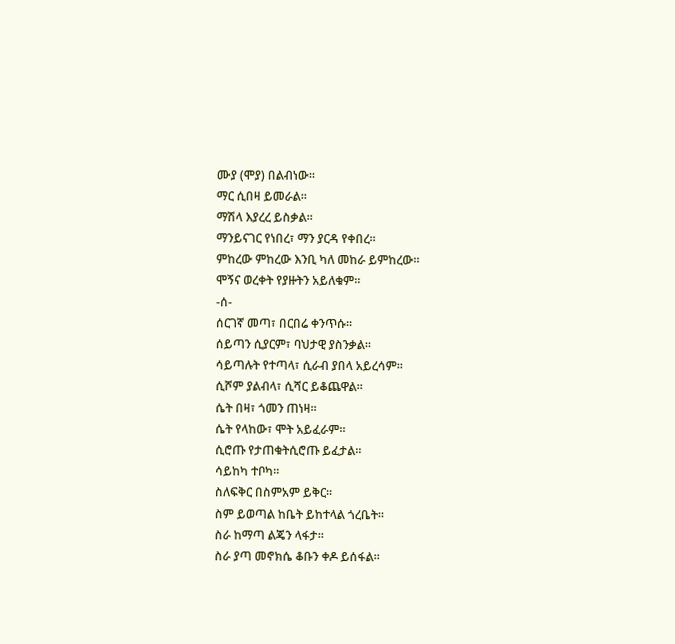ሙያ (ሞያ) በልብነው።
ማር ሲበዛ ይመራል።
ማሽላ እያረረ ይስቃል።
ማንይናገር የነበረ፣ ማን ያርዳ የቀበረ።
ምከረው ምከረው እንቢ ካለ መከራ ይምከረው።
ሞኝና ወረቀት የያዙትን አይለቁም።
-ሰ-
ሰርገኛ መጣ፣ በርበሬ ቀንጥሱ።
ሰይጣን ሲያርም፣ ባህታዊ ያስንቃል።
ሳይጣሉት የተጣላ፣ ሲራብ ያበላ አይረሳም።
ሲሾም ያልብላ፣ ሲሻር ይቆጨዋል።
ሴት በዛ፣ ጎመን ጠነዛ።
ሴት የላከው፣ ሞት አይፈራም።
ሲሮጡ የታጠቁትሲሮጡ ይፈታል።
ሳይከካ ተቦካ።
ስለፍቅር በስምአም ይቅር።
ስም ይወጣል ከቤት ይከተላል ጎረቤት።
ስራ ከማጣ ልጄን ላፋታ።
ስራ ያጣ መኖክሴ ቆቡን ቀዶ ይሰፋል።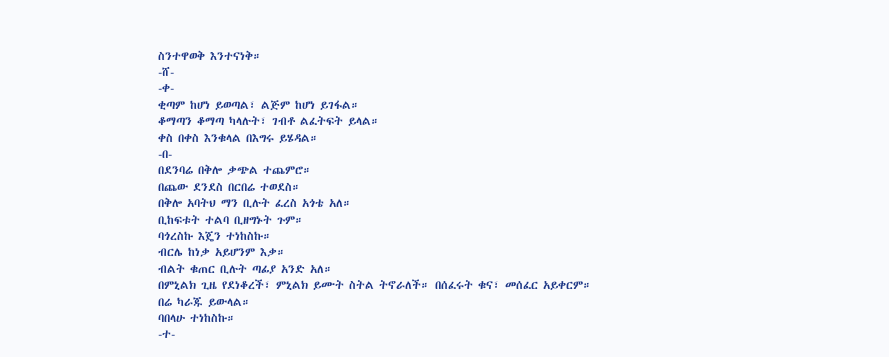ስንተዋወቅ እንተናነቅ።
-ሸ-
-ቀ-
ቂጣም ከሆነ ይወጣል፣ ልጅም ከሆነ ይገፋል።
ቆማጣን ቆማጣ ካላሉት፣ ገብቶ ልፈትፍት ይላል።
ቀስ በቀስ እንቁላል በእግሩ ይሄዳል።
-በ-
በደንባሬ በቅሎ ቃጭል ተጨምሮ።
በጨው ደንደስ በርበሬ ተወደስ።
በቅሎ አባትህ ማን ቢሉት ፈረስ አጎቴ አለ።
ቢከፍቱት ተልባ ቢዘግኑት ጉም።
ባጎረስኩ እጄን ተነከስኩ።
ብርሌ ከነቃ አይሆንም እቃ።
ብልት ቁጠር ቢሉት ጣፊያ አንድ አለ።
በምኒልክ ጊዜ የደነቆረች፣ ምኒልክ ይሙት ስትል ትኖራለች። በሰፈሩት ቁና፣ መሰፈር አይቀርም።
በሬ ካራጁ ይውላል።
ባበላሁ ተነከስኩ።
-ተ-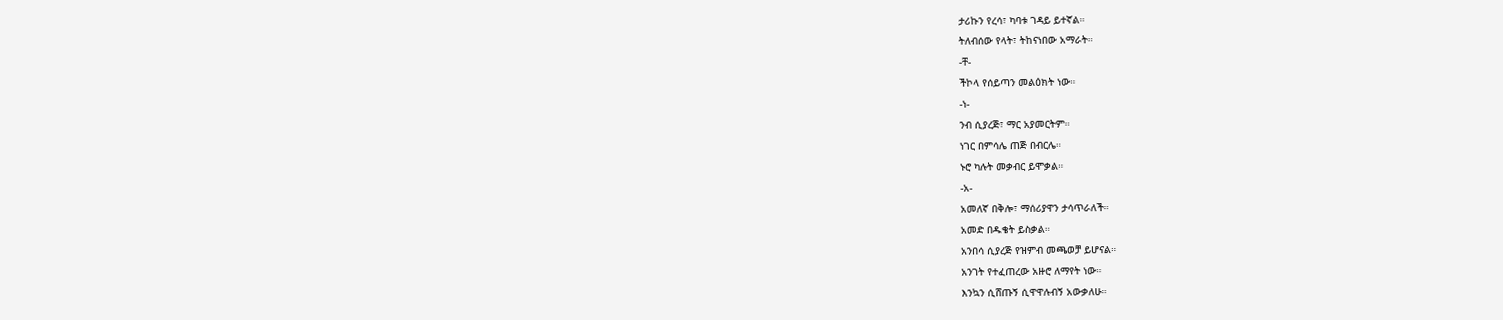ታሪኩን የረሳ፣ ካባቱ ገዳይ ይተኛል።
ትለብሰው የላት፣ ትከናነበው አማራት።
-ቸ-
ችኮላ የሰይጣን መልዕክት ነው።
-ነ-
ንብ ሲያረጅ፣ ማር አያመርትም።
ነገር በምሳሌ ጠጅ በብርሌ።
ኑሮ ካሉት መቃብር ይሞቃል።
-አ-
አመለኛ በቅሎ፣ ማሰሪያዋን ታሳጥራለች።
አመድ በዱቄት ይስቃል።
አንበሳ ሲያረጅ የዝምብ መጫወቻ ይሆናል።
አንገት የተፈጠረው አዙሮ ለማየት ነው።
እንኳን ሲሸጡኝ ሲዋዋሉብኝ አውቃለሁ።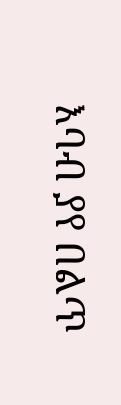እባብ ያየ በልጥ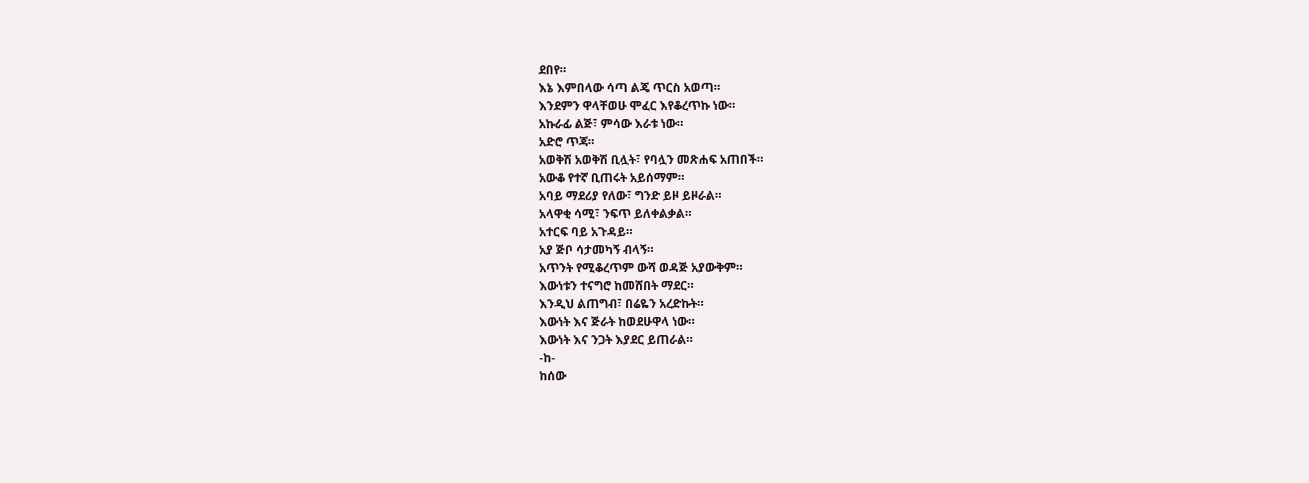ደበየ።
እኔ እምበላው ሳጣ ልጄ ጥርስ አወጣ።
እንደምን ዋላቸወሁ ሞፈር እየቆረጥኩ ነው።
አኩራፊ ልጅ፣ ምሳው እራቱ ነው።
አድሮ ጥጃ።
አወቅሽ አወቅሽ ቢሏት፣ የባሏን መጽሐፍ አጠበች።
አውቆ የተኛ ቢጠሩት አይሰማም።
አባይ ማደሪያ የለው፣ ግንድ ይዞ ይዞራል።
አላዋቂ ሳሚ፣ ንፍጥ ይለቀልቃል።
አተርፍ ባይ አጉዳይ።
አያ ጅቦ ሳታመካኝ ብላኝ።
አጥንት የሚቆረጥም ውሻ ወዳጅ አያውቅም።
እውነቱን ተናግሮ ከመሸበት ማደር።
እንዲህ ልጠግብ፣ በሬዬን አረድኩት።
እውነት እና ጅራት ከወደሁዋላ ነው።
እውነት እና ንጋት እያደር ይጠራል።
-ከ-
ከሰው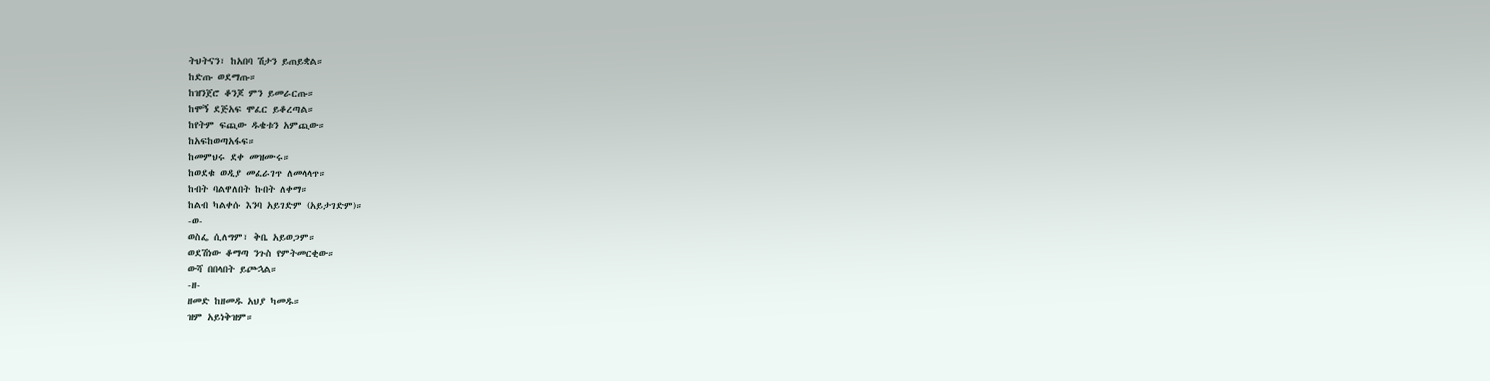ትህትናን፣ ከአበባ ሽታን ይጠይቋል።
ከድጡ ወደማጡ።
ከዝንጀሮ ቆንጆ ምን ይመራርጡ።
ከሞኝ ደጅአፍ ሞፈር ይቆረጣል።
ከየትም ፍጪው ዱቄቱን አምጪው።
ከአፍከወጣአፋፍ።
ከመምህሩ ደቀ መዝሙሩ።
ከወደቁ ወዲያ መፈራገጥ ለመላላጥ።
ከብት ባልዋለበት ኩበት ለቀማ።
ከልብ ካልቀሱ እንባ አይገድም (አይታገድም)።
-ወ-
ወስፌ ሲለግም፣ ቅቤ አይወጋም።
ወደሽነው ቆማጣ ንጉስ የምትመርቂው።
ውሻ በበላበት ይጮኋል።
-ዘ-
ዘመድ ከዘመዱ አህያ ካመዱ።
ዝም አይነቅዝም።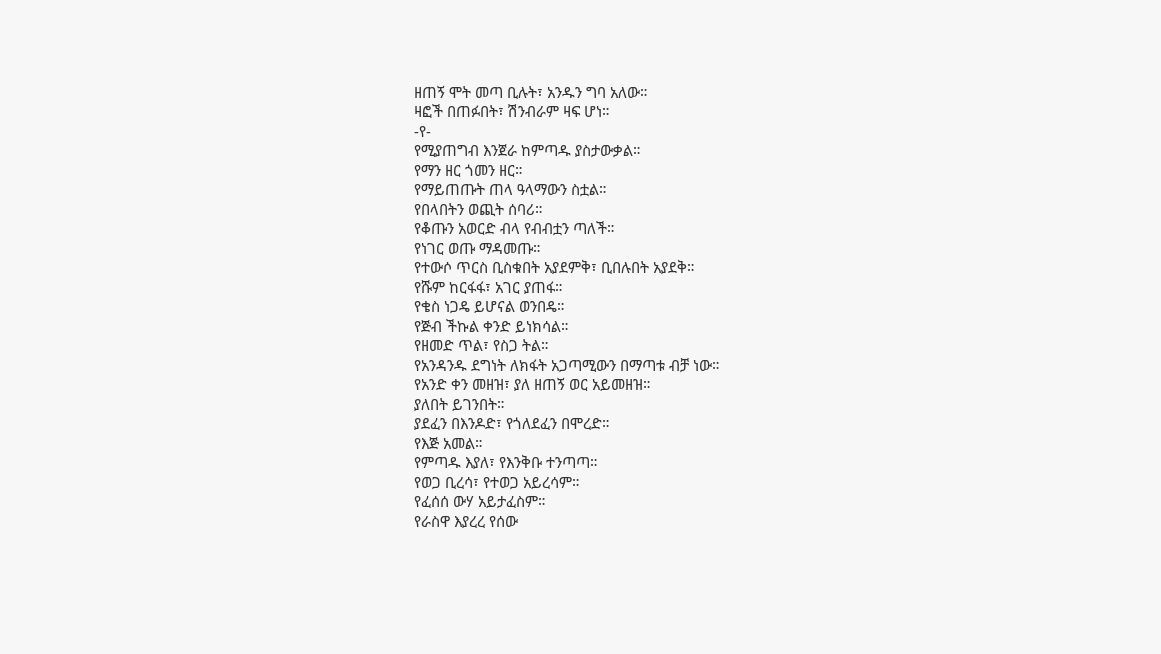ዘጠኝ ሞት መጣ ቢሉት፣ አንዱን ግባ አለው።
ዛፎች በጠፉበት፣ ሽንብራም ዛፍ ሆነ።
-የ-
የሚያጠግብ እንጀራ ከምጣዱ ያስታውቃል።
የማን ዘር ጎመን ዘር።
የማይጠጡት ጠላ ዓላማውን ስቷል።
የበላበትን ወጪት ሰባሪ።
የቆጡን አወርድ ብላ የብብቷን ጣለች።
የነገር ወጡ ማዳመጡ።
የተውሶ ጥርስ ቢስቁበት አያደምቅ፣ ቢበሉበት አያደቅ።
የሹም ከርፋፋ፣ አገር ያጠፋ።
የቄስ ነጋዴ ይሆናል ወንበዴ።
የጅብ ችኩል ቀንድ ይነክሳል።
የዘመድ ጥል፣ የስጋ ትል።
የአንዳንዱ ደግነት ለክፋት አጋጣሚውን በማጣቱ ብቻ ነው።
የአንድ ቀን መዘዝ፣ ያለ ዘጠኝ ወር አይመዘዝ።
ያለበት ይገንበት።
ያደፈን በእንዶድ፣ የጎለደፈን በሞረድ።
የእጅ አመል።
የምጣዱ እያለ፣ የእንቅቡ ተንጣጣ።
የወጋ ቢረሳ፣ የተወጋ አይረሳም።
የፈሰሰ ውሃ አይታፈስም።
የራስዋ እያረረ የሰው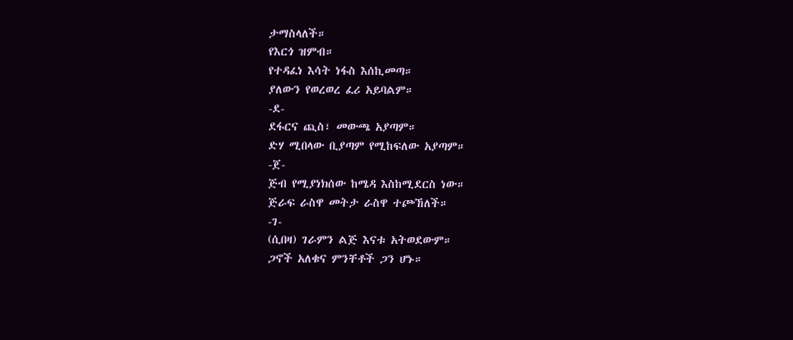ታማስላለች።
የእርጎ ዝምብ።
የተዳፈነ እሳት ነፋስ እሰኪመጣ።
ያለውን የወረወረ ፈሪ አይባልም።
-ደ-
ደፋርና ጪስ፣ መውጫ አያጣም።
ድሃ ሚበላው ቢያጣም የሚከፍለው አያጣም።
-ጀ-
ጅብ የሚያነክሰው ከሜዳ እስከሚደርስ ነው።
ጅራፍ ራስዋ መትታ ራስዋ ተጮኸለች።
-ገ-
(ሲበዛ) ገራምን ልጅ እናቱ አትወደውም።
ጋኖች አለቁና ምንቸቶች ጋን ሆኑ።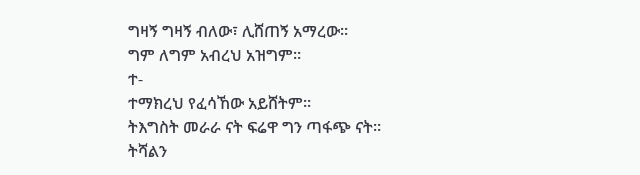ግዛኝ ግዛኝ ብለው፣ ሊሸጠኝ አማረው።
ግም ለግም አብረህ አዝግም።
ተ-
ተማክረህ የፈሳኸው አይሸትም።
ትእግስት መራራ ናት ፍሬዋ ግን ጣፋጭ ናት።
ትሻልን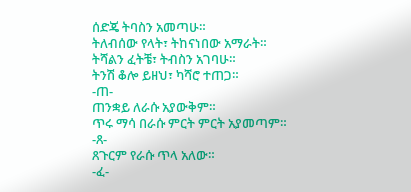ሰድጄ ትባስን አመጣሁ።
ትለብሰው የላት፣ ትከናነበው አማራት።
ትሻልን ፈትቼ፣ ትብስን አገባሁ።
ትንሽ ቆሎ ይዘህ፣ ካሻሮ ተጠጋ።
-ጠ-
ጠንቋይ ለራሱ አያውቅም።
ጥሩ ማሳ በራሱ ምርት ምርት አያመጣም።
-ጸ-
ጸጉርም የራሱ ጥላ አለው።
-ፈ-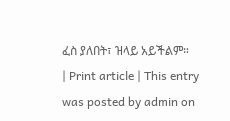ፈስ ያለበት፣ ዝላይ አይችልም።
| Print article | This entry was posted by admin on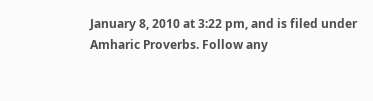January 8, 2010 at 3:22 pm, and is filed under Amharic Proverbs. Follow any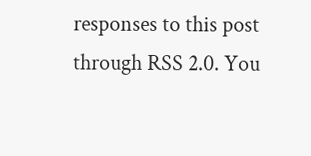responses to this post through RSS 2.0. You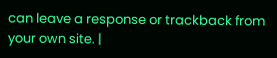can leave a response or trackback from your own site. |